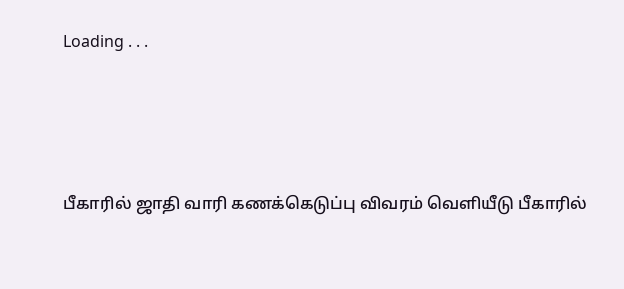Loading . . .




பீகாரில் ஜாதி வாரி கணக்கெடுப்பு விவரம் வெளியீடு பீகாரில்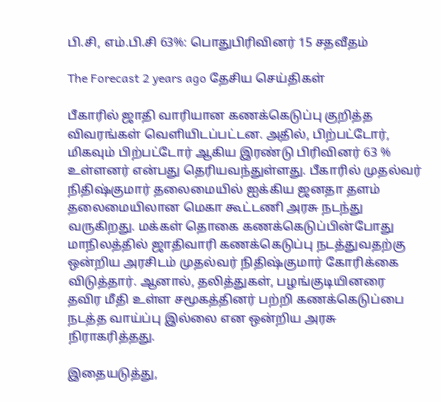பி.சி, எம்.பி.சி 63%: பொதுபிரிவினர் 15 சதவீதம்

The Forecast 2 years ago தேசிய செய்திகள்

பீகாரில் ஜாதி வாரியான கணக்கெடுப்பு குறித்த விவரங்கள் வெளியிடப்பட்டன. அதில், பிற்பட்டோர், மிகவும் பிற்பட்டோர் ஆகிய இரண்டு பிரிவினர் 63 % உள்ளனர் என்பது தெரியவந்துள்ளது. பீகாரில் முதல்வர் நிதிஷ்குமார் தலைமையில் ஐக்கிய ஜனதா தளம் தலைமையிலான மெகா கூட்டணி அரசு நடந்து வருகிறது. மக்கள் தொகை கணக்கெடுப்பின்போது மாநிலத்தில் ஜாதிவாரி கணக்கெடுப்பு நடத்துவதற்கு ஒன்றிய அரசிடம் முதல்வர் நிதிஷ்குமார் கோரிக்கை விடுத்தார். ஆனால், தலித்துகள், பழங்குடியினரை தவிர மீதி உள்ள சமூகத்தினர் பற்றி கணக்கெடுப்பை நடத்த வாய்ப்பு இல்லை என ஒன்றிய அரசு நிராகரித்தது.

இதையடுத்து,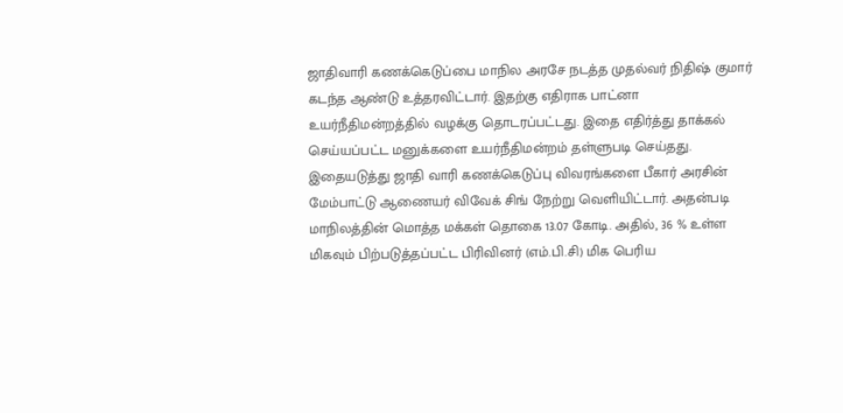ஜாதிவாரி கணக்கெடுப்பை மாநில அரசே நடத்த முதல்வர் நிதிஷ் குமார் கடந்த ஆண்டு உத்தரவிட்டார். இதற்கு எதிராக பாட்னா உயர்நீதிமன்றத்தில் வழக்கு தொடரப்பட்டது. இதை எதிர்த்து தாக்கல் செய்யப்பட்ட மனுக்களை உயர்நீதிமன்றம் தள்ளுபடி செய்தது. இதையடுத்து ஜாதி வாரி கணக்கெடுப்பு விவரங்களை பீகார் அரசின் மேம்பாட்டு ஆணையர் விவேக் சிங் நேற்று வெளியிட்டார். அதன்படி மாநிலத்தின் மொத்த மக்கள் தொகை 13.07 கோடி. அதில், 36 % உள்ள மிகவும் பிற்படுத்தப்பட்ட பிரிவினர் (எம்.பி.சி) மிக பெரிய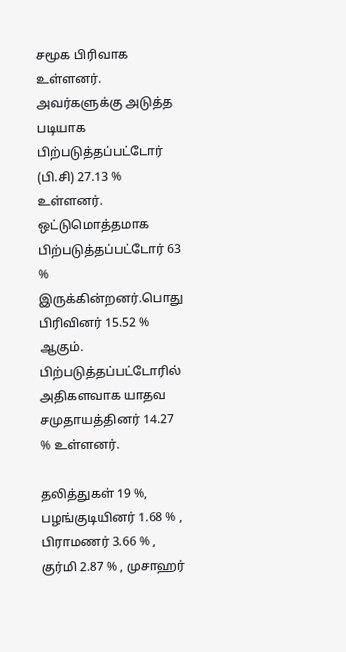சமூக பிரிவாக உள்ளனர். அவர்களுக்கு அடுத்த படியாக பிற்படுத்தப்பட்டோர் (பி.சி) 27.13 % உள்ளனர். ஒட்டுமொத்தமாக பிற்படுத்தப்பட்டோர் 63 % இருக்கின்றனர்.பொது பிரிவினர் 15.52 % ஆகும். பிற்படுத்தப்பட்டோரில் அதிகளவாக யாதவ சமுதாயத்தினர் 14.27 % உள்ளனர்.

தலித்துகள் 19 %, பழங்குடியினர் 1.68 % , பிராமணர் 3.66 % , குர்மி 2.87 % , முசாஹர்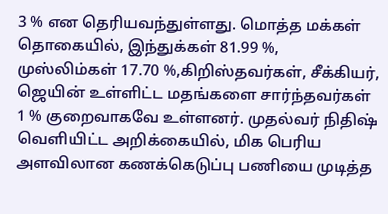3 % என தெரியவந்துள்ளது. மொத்த மக்கள் தொகையில், இந்துக்கள் 81.99 %, முஸ்லிம்கள் 17.70 %,கிறிஸ்தவர்கள், சீக்கியர், ஜெயின் உள்ளிட்ட மதங்களை சார்ந்தவர்கள் 1 % குறைவாகவே உள்ளனர். முதல்வர் நிதிஷ் வெளியிட்ட அறிக்கையில், மிக பெரிய அளவிலான கணக்கெடுப்பு பணியை முடித்த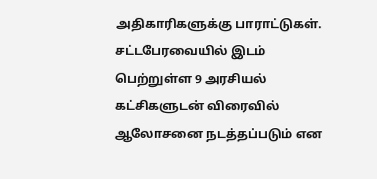அதிகாரிகளுக்கு பாராட்டுகள். சட்டபேரவையில் இடம் பெற்றுள்ள 9 அரசியல் கட்சிகளுடன் விரைவில் ஆலோசனை நடத்தப்படும் என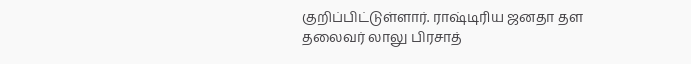குறிப்பிட்டுள்ளார். ராஷ்டிரிய ஜனதா தள தலைவர் லாலு பிரசாத்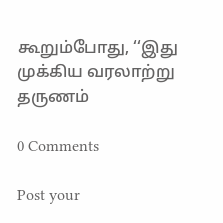கூறும்போது, ‘‘இது முக்கிய வரலாற்று தருணம்

0 Comments

Post your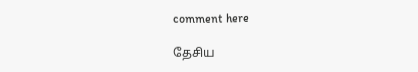comment here

தேசிய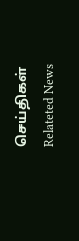செய்திகள் Relateted News